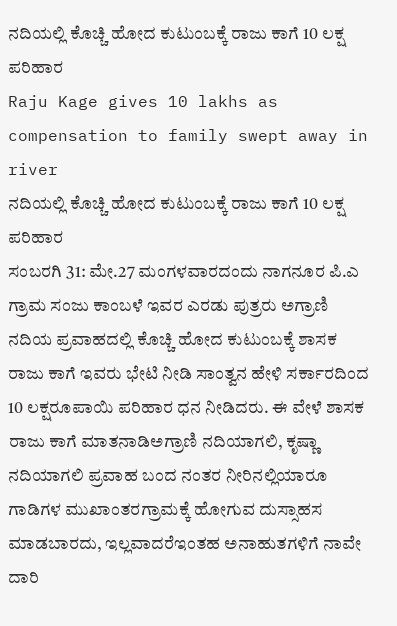ನದಿಯಲ್ಲಿ ಕೊಚ್ಚಿ ಹೋದ ಕುಟುಂಬಕ್ಕೆ ರಾಜು ಕಾಗೆ 10 ಲಕ್ಷ ಪರಿಹಾರ
Raju Kage gives 10 lakhs as compensation to family swept away in river
ನದಿಯಲ್ಲಿ ಕೊಚ್ಚಿ ಹೋದ ಕುಟುಂಬಕ್ಕೆ ರಾಜು ಕಾಗೆ 10 ಲಕ್ಷ ಪರಿಹಾರ
ಸಂಬರಗಿ 31: ಮೇ.27 ಮಂಗಳವಾರದಂದು ನಾಗನೂರ ಪಿ.ಎ ಗ್ರಾಮ ಸಂಜು ಕಾಂಬಳೆ ಇವರ ಎರಡು ಪುತ್ರರು ಅಗ್ರಾಣಿ ನದಿಯ ಪ್ರವಾಹದಲ್ಲಿ ಕೊಚ್ಚಿ ಹೋದ ಕುಟುಂಬಕ್ಕೆ ಶಾಸಕ ರಾಜು ಕಾಗೆ ಇವರು ಭೇಟಿ ನೀಡಿ ಸಾಂತ್ವನ ಹೇಳಿ ಸರ್ಕಾರದಿಂದ 10 ಲಕ್ಷರೂಪಾಯಿ ಪರಿಹಾರ ಧನ ನೀಡಿದರು. ಈ ವೇಳೆ ಶಾಸಕ ರಾಜು ಕಾಗೆ ಮಾತನಾಡಿಅಗ್ರಾಣಿ ನದಿಯಾಗಲಿ, ಕೃಷ್ಣಾ ನದಿಯಾಗಲಿ ಪ್ರವಾಹ ಬಂದ ನಂತರ ನೀರಿನಲ್ಲಿಯಾರೂ ಗಾಡಿಗಳ ಮುಖಾಂತರಗ್ರಾಮಕ್ಕೆ ಹೋಗುವ ದುಸ್ಸಾಹಸ ಮಾಡಬಾರದು, ಇಲ್ಲವಾದರೆಇಂತಹ ಅನಾಹುತಗಳಿಗೆ ನಾವೇ ದಾರಿ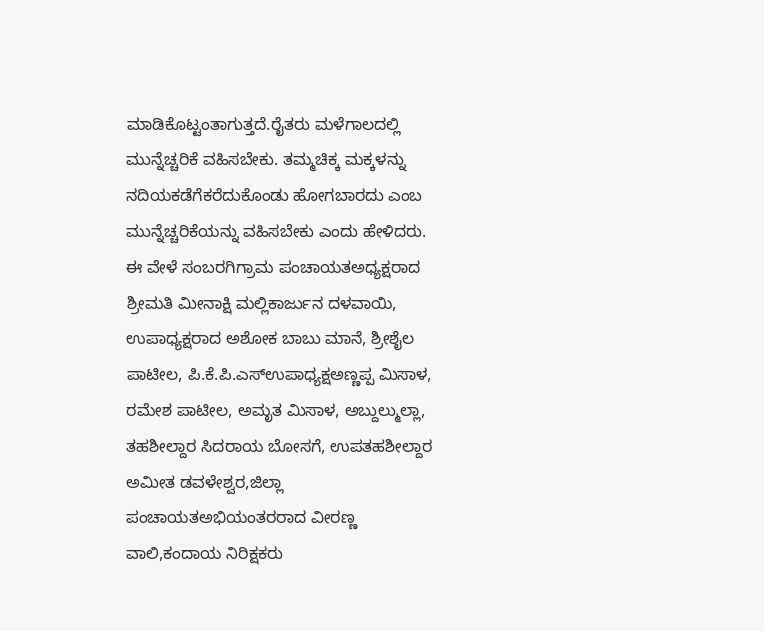ಮಾಡಿಕೊಟ್ಟಂತಾಗುತ್ತದೆ.ರೈತರು ಮಳೆಗಾಲದಲ್ಲಿ ಮುನ್ನೆಚ್ಚರಿಕೆ ವಹಿಸಬೇಕು. ತಮ್ಮಚಿಕ್ಕ ಮಕ್ಕಳನ್ನು ನದಿಯಕಡೆಗೆಕರೆದುಕೊಂಡು ಹೋಗಬಾರದು ಎಂಬ ಮುನ್ನೆಚ್ಚರಿಕೆಯನ್ನು ವಹಿಸಬೇಕು ಎಂದು ಹೇಳಿದರು. ಈ ವೇಳೆ ಸಂಬರಗಿಗ್ರಾಮ ಪಂಚಾಯತಅಧ್ಯಕ್ಷರಾದ ಶ್ರೀಮತಿ ಮೀನಾಕ್ಷಿ ಮಲ್ಲಿಕಾರ್ಜುನ ದಳವಾಯಿ, ಉಪಾಧ್ಯಕ್ಷರಾದ ಅಶೋಕ ಬಾಬು ಮಾನೆ, ಶ್ರೀಶೈಲ ಪಾಟೀಲ, ಪಿ.ಕೆ.ಪಿ.ಎಸ್ಉಪಾಧ್ಯಕ್ಷಅಣ್ಣಪ್ಪ ಮಿಸಾಳ, ರಮೇಶ ಪಾಟೀಲ, ಅಮೃತ ಮಿಸಾಳ, ಅಬ್ದುಲ್ಮುಲ್ಲಾ, ತಹಶೀಲ್ದಾರ ಸಿದರಾಯ ಬೋಸಗೆ, ಉಪತಹಶೀಲ್ದಾರ ಅಮೀತ ಡವಳೇಶ್ವರ,ಜಿಲ್ಲಾ ಪಂಚಾಯತಅಭಿಯಂತರರಾದ ವೀರಣ್ಣ ವಾಲಿ,ಕಂದಾಯ ನಿರಿಕ್ಷಕರು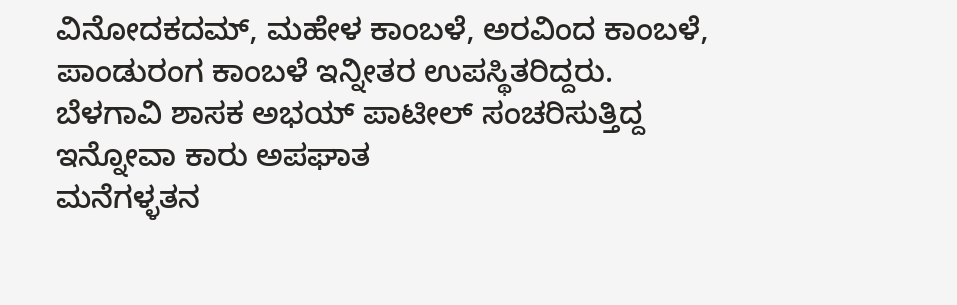ವಿನೋದಕದಮ್, ಮಹೇಳ ಕಾಂಬಳೆ, ಅರವಿಂದ ಕಾಂಬಳೆ, ಪಾಂಡುರಂಗ ಕಾಂಬಳೆ ಇನ್ನೀತರ ಉಪಸ್ಥಿತರಿದ್ದರು.
ಬೆಳಗಾವಿ ಶಾಸಕ ಅಭಯ್ ಪಾಟೀಲ್ ಸಂಚರಿಸುತ್ತಿದ್ದ ಇನ್ನೋವಾ ಕಾರು ಅಪಘಾತ
ಮನೆಗಳ್ಳತನ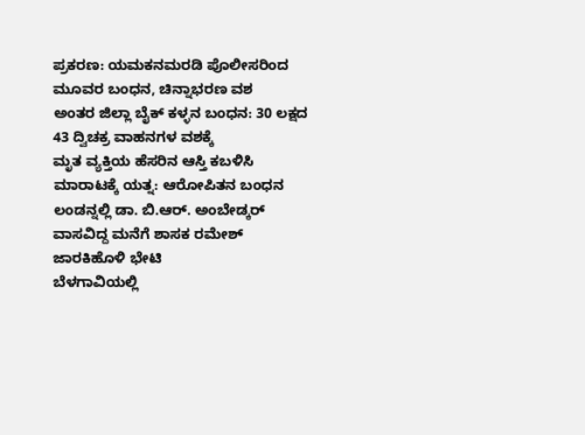ಪ್ರಕರಣ: ಯಮಕನಮರಡಿ ಪೊಲೀಸರಿಂದ ಮೂವರ ಬಂಧನ, ಚಿನ್ನಾಭರಣ ವಶ
ಅಂತರ ಜಿಲ್ಲಾ ಬೈಕ್ ಕಳ್ಳನ ಬಂಧನ: 30 ಲಕ್ಷದ 43 ದ್ವಿಚಕ್ರ ವಾಹನಗಳ ವಶಕ್ಕೆ
ಮೃತ ವ್ಯಕ್ತಿಯ ಹೆಸರಿನ ಆಸ್ತಿ ಕಬಳಿಸಿ ಮಾರಾಟಕ್ಕೆ ಯತ್ನ: ಆರೋಪಿತನ ಬಂಧನ
ಲಂಡನ್ನಲ್ಲಿ ಡಾ. ಬಿ.ಆರ್. ಅಂಬೇಡ್ಕರ್ ವಾಸವಿದ್ದ ಮನೆಗೆ ಶಾಸಕ ರಮೇಶ್ ಜಾರಕಿಹೊಳಿ ಭೇಟಿ
ಬೆಳಗಾವಿಯಲ್ಲಿ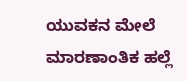ಯುವಕನ ಮೇಲೆ ಮಾರಣಾಂತಿಕ ಹಲ್ಲೆ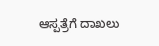ಆಸ್ಪತ್ರೆಗೆ ದಾಖಲು